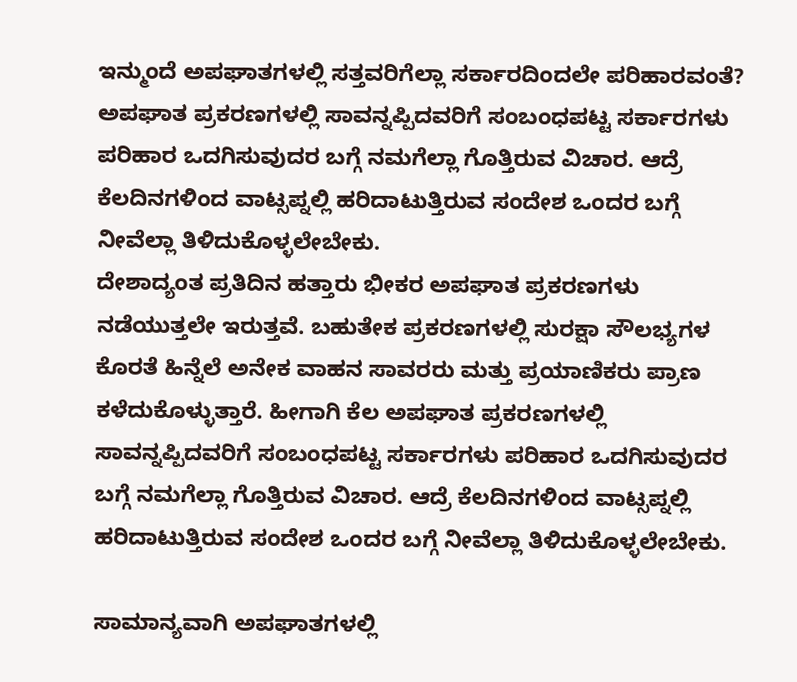ಇನ್ಮುಂದೆ ಅಪಘಾತಗಳಲ್ಲಿ ಸತ್ತವರಿಗೆಲ್ಲಾ ಸರ್ಕಾರದಿಂದಲೇ ಪರಿಹಾರವಂತೆ?
ಅಪಘಾತ ಪ್ರಕರಣಗಳಲ್ಲಿ ಸಾವನ್ನಪ್ಪಿದವರಿಗೆ ಸಂಬಂಧಪಟ್ಟ ಸರ್ಕಾರಗಳು ಪರಿಹಾರ ಒದಗಿಸುವುದರ ಬಗ್ಗೆ ನಮಗೆಲ್ಲಾ ಗೊತ್ತಿರುವ ವಿಚಾರ. ಆದ್ರೆ ಕೆಲದಿನಗಳಿಂದ ವಾಟ್ಸಪ್ನಲ್ಲಿ ಹರಿದಾಟುತ್ತಿರುವ ಸಂದೇಶ ಒಂದರ ಬಗ್ಗೆ ನೀವೆಲ್ಲಾ ತಿಳಿದುಕೊಳ್ಳಲೇಬೇಕು.
ದೇಶಾದ್ಯಂತ ಪ್ರತಿದಿನ ಹತ್ತಾರು ಭೀಕರ ಅಪಘಾತ ಪ್ರಕರಣಗಳು ನಡೆಯುತ್ತಲೇ ಇರುತ್ತವೆ. ಬಹುತೇಕ ಪ್ರಕರಣಗಳಲ್ಲಿ ಸುರಕ್ಷಾ ಸೌಲಭ್ಯಗಳ ಕೊರತೆ ಹಿನ್ನೆಲೆ ಅನೇಕ ವಾಹನ ಸಾವರರು ಮತ್ತು ಪ್ರಯಾಣಿಕರು ಪ್ರಾಣ ಕಳೆದುಕೊಳ್ಳುತ್ತಾರೆ. ಹೀಗಾಗಿ ಕೆಲ ಅಪಘಾತ ಪ್ರಕರಣಗಳಲ್ಲಿ ಸಾವನ್ನಪ್ಪಿದವರಿಗೆ ಸಂಬಂಧಪಟ್ಟ ಸರ್ಕಾರಗಳು ಪರಿಹಾರ ಒದಗಿಸುವುದರ ಬಗ್ಗೆ ನಮಗೆಲ್ಲಾ ಗೊತ್ತಿರುವ ವಿಚಾರ. ಆದ್ರೆ ಕೆಲದಿನಗಳಿಂದ ವಾಟ್ಸಪ್ನಲ್ಲಿ ಹರಿದಾಟುತ್ತಿರುವ ಸಂದೇಶ ಒಂದರ ಬಗ್ಗೆ ನೀವೆಲ್ಲಾ ತಿಳಿದುಕೊಳ್ಳಲೇಬೇಕು.

ಸಾಮಾನ್ಯವಾಗಿ ಅಪಘಾತಗಳಲ್ಲಿ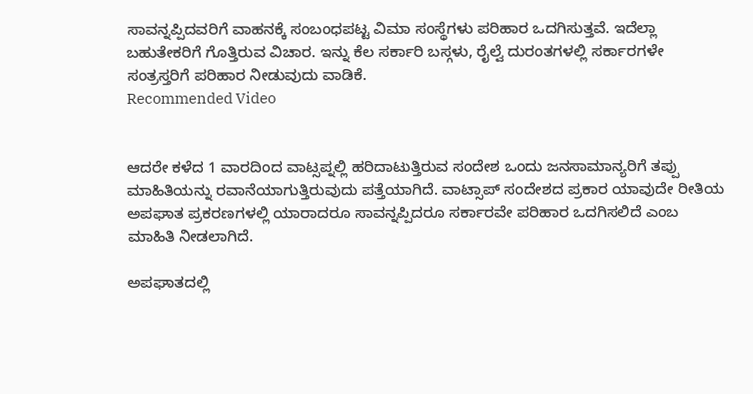ಸಾವನ್ನಪ್ಪಿದವರಿಗೆ ವಾಹನಕ್ಕೆ ಸಂಬಂಧಪಟ್ಟ ವಿಮಾ ಸಂಸ್ಥೆಗಳು ಪರಿಹಾರ ಒದಗಿಸುತ್ತವೆ. ಇದೆಲ್ಲಾ ಬಹುತೇಕರಿಗೆ ಗೊತ್ತಿರುವ ವಿಚಾರ. ಇನ್ನು ಕೆಲ ಸರ್ಕಾರಿ ಬಸ್ಗಳು, ರೈಲ್ವೆ ದುರಂತಗಳಲ್ಲಿ ಸರ್ಕಾರಗಳೇ ಸಂತ್ರಸ್ತರಿಗೆ ಪರಿಹಾರ ನೀಡುವುದು ವಾಡಿಕೆ.
Recommended Video


ಆದರೇ ಕಳೆದ 1 ವಾರದಿಂದ ವಾಟ್ಸಪ್ನಲ್ಲಿ ಹರಿದಾಟುತ್ತಿರುವ ಸಂದೇಶ ಒಂದು ಜನಸಾಮಾನ್ಯರಿಗೆ ತಪ್ಪು ಮಾಹಿತಿಯನ್ನು ರವಾನೆಯಾಗುತ್ತಿರುವುದು ಪತ್ತೆಯಾಗಿದೆ. ವಾಟ್ಸಾಪ್ ಸಂದೇಶದ ಪ್ರಕಾರ ಯಾವುದೇ ರೀತಿಯ ಅಪಘಾತ ಪ್ರಕರಣಗಳಲ್ಲಿ ಯಾರಾದರೂ ಸಾವನ್ನಪ್ಪಿದರೂ ಸರ್ಕಾರವೇ ಪರಿಹಾರ ಒದಗಿಸಲಿದೆ ಎಂಬ ಮಾಹಿತಿ ನೀಡಲಾಗಿದೆ.

ಅಪಘಾತದಲ್ಲಿ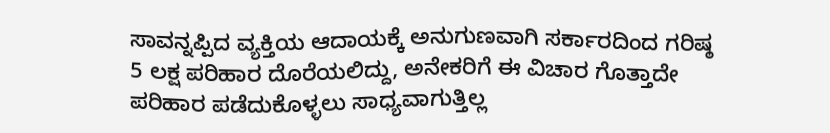ಸಾವನ್ನಪ್ಪಿದ ವ್ಯಕ್ತಿಯ ಆದಾಯಕ್ಕೆ ಅನುಗುಣವಾಗಿ ಸರ್ಕಾರದಿಂದ ಗರಿಷ್ಠ 5 ಲಕ್ಷ ಪರಿಹಾರ ದೊರೆಯಲಿದ್ದು, ಅನೇಕರಿಗೆ ಈ ವಿಚಾರ ಗೊತ್ತಾದೇ ಪರಿಹಾರ ಪಡೆದುಕೊಳ್ಳಲು ಸಾಧ್ಯವಾಗುತ್ತಿಲ್ಲ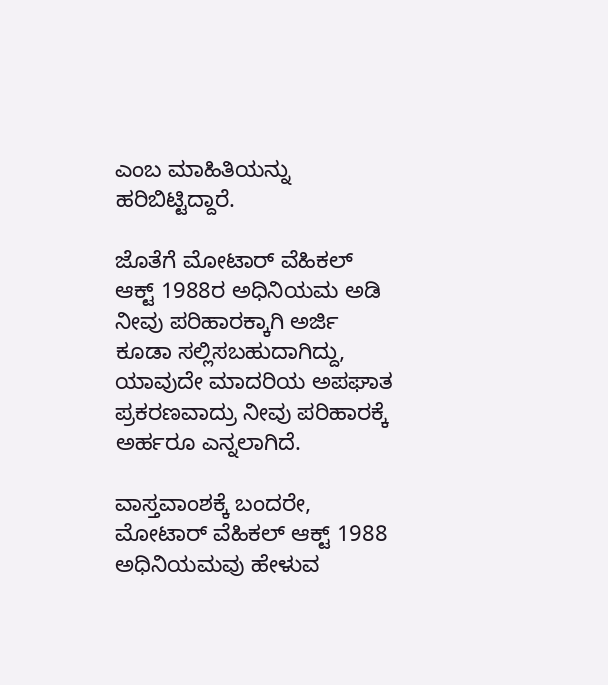ಎಂಬ ಮಾಹಿತಿಯನ್ನು ಹರಿಬಿಟ್ಟಿದ್ದಾರೆ.

ಜೊತೆಗೆ ಮೋಟಾರ್ ವೆಹಿಕಲ್ ಆಕ್ಟ್ 1988ರ ಅಧಿನಿಯಮ ಅಡಿ ನೀವು ಪರಿಹಾರಕ್ಕಾಗಿ ಅರ್ಜಿ ಕೂಡಾ ಸಲ್ಲಿಸಬಹುದಾಗಿದ್ದು, ಯಾವುದೇ ಮಾದರಿಯ ಅಪಘಾತ ಪ್ರಕರಣವಾದ್ರು ನೀವು ಪರಿಹಾರಕ್ಕೆ ಅರ್ಹರೂ ಎನ್ನಲಾಗಿದೆ.

ವಾಸ್ತವಾಂಶಕ್ಕೆ ಬಂದರೇ, ಮೋಟಾರ್ ವೆಹಿಕಲ್ ಆಕ್ಟ್ 1988 ಅಧಿನಿಯಮವು ಹೇಳುವ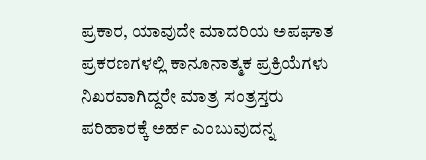ಪ್ರಕಾರ, ಯಾವುದೇ ಮಾದರಿಯ ಅಪಘಾತ ಪ್ರಕರಣಗಳಲ್ಲಿ ಕಾನೂನಾತ್ಮಕ ಪ್ರಕ್ರಿಯೆಗಳು ನಿಖರವಾಗಿದ್ದರೇ ಮಾತ್ರ ಸಂತ್ರಸ್ತರು ಪರಿಹಾರಕ್ಕೆ ಅರ್ಹ ಎಂಬುವುದನ್ನ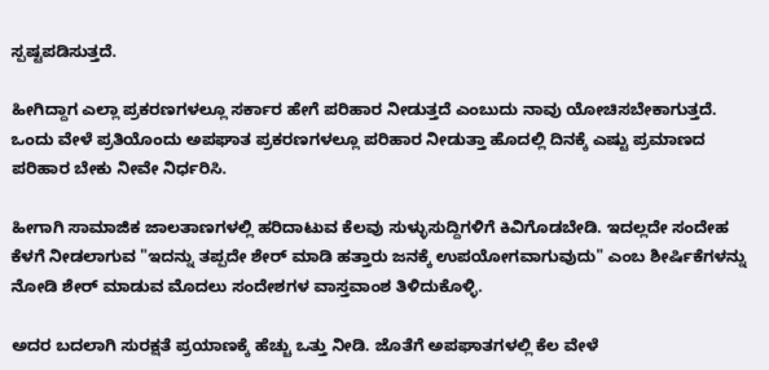ಸ್ಪಷ್ಟಪಡಿಸುತ್ತದೆ.

ಹೀಗಿದ್ದಾಗ ಎಲ್ಲಾ ಪ್ರಕರಣಗಳಲ್ಲೂ ಸರ್ಕಾರ ಹೇಗೆ ಪರಿಹಾರ ನೀಡುತ್ತದೆ ಎಂಬುದು ನಾವು ಯೋಚಿಸಬೇಕಾಗುತ್ತದೆ. ಒಂದು ವೇಳೆ ಪ್ರತಿಯೊಂದು ಅಪಘಾತ ಪ್ರಕರಣಗಳಲ್ಲೂ ಪರಿಹಾರ ನೀಡುತ್ತಾ ಹೊದಲ್ಲಿ ದಿನಕ್ಕೆ ಎಷ್ಟು ಪ್ರಮಾಣದ ಪರಿಹಾರ ಬೇಕು ನೀವೇ ನಿರ್ಧರಿಸಿ.

ಹೀಗಾಗಿ ಸಾಮಾಜಿಕ ಜಾಲತಾಣಗಳಲ್ಲಿ ಹರಿದಾಟುವ ಕೆಲವು ಸುಳ್ಳುಸುದ್ದಿಗಳಿಗೆ ಕಿವಿಗೊಡಬೇಡಿ. ಇದಲ್ಲದೇ ಸಂದೇಹ ಕೆಳಗೆ ನೀಡಲಾಗುವ "ಇದನ್ನು ತಪ್ಪದೇ ಶೇರ್ ಮಾಡಿ ಹತ್ತಾರು ಜನಕ್ಕೆ ಉಪಯೋಗವಾಗುವುದು" ಎಂಬ ಶೀರ್ಷಿಕೆಗಳನ್ನು ನೋಡಿ ಶೇರ್ ಮಾಡುವ ಮೊದಲು ಸಂದೇಶಗಳ ವಾಸ್ತವಾಂಶ ತಿಳಿದುಕೊಳ್ಳಿ.

ಅದರ ಬದಲಾಗಿ ಸುರಕ್ಷತೆ ಪ್ರಯಾಣಕ್ಕೆ ಹೆಚ್ಚು ಒತ್ತು ನೀಡಿ. ಜೊತೆಗೆ ಅಪಘಾತಗಳಲ್ಲಿ ಕೆಲ ವೇಳೆ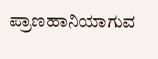ಪ್ರಾಣಹಾನಿಯಾಗುವ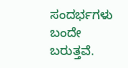ಸಂದರ್ಭಗಳು ಬಂದೇ ಬರುತ್ತವೆ.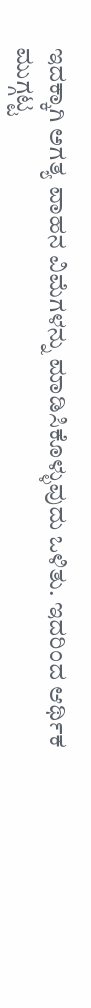ಇದಕ್ಕಾಗಿ ಅಗತ್ಯ ವಾಹನ ವಿಮೆಗಳನ್ನು ಮಾಡಿಸಿಕೊಳ್ಳುವುದು ಒಳಿತು. ಇದರಿಂದ ಆರ್ಥಿಕ ಮುಗ್ಗಟ್ಟ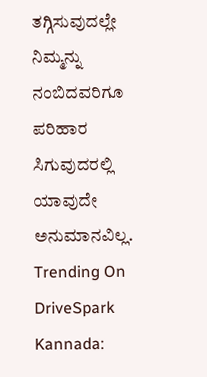ತಗ್ಗಿಸುವುದಲ್ಲೇ ನಿಮ್ಮನ್ನು ನಂಬಿದವರಿಗೂ ಪರಿಹಾರ ಸಿಗುವುದರಲ್ಲಿ ಯಾವುದೇ ಅನುಮಾನವಿಲ್ಲ.
Trending On DriveSpark Kannada: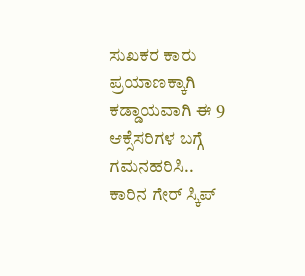ಸುಖಕರ ಕಾರು ಪ್ರಯಾಣಕ್ಕಾಗಿ ಕಡ್ಡಾಯವಾಗಿ ಈ 9 ಆಕ್ಸೆಸರಿಗಳ ಬಗ್ಗೆ ಗಮನಹರಿಸಿ..
ಕಾರಿನ ಗೇರ್ ಸ್ಕಿಪ್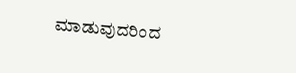ಮಾಡುವುದರಿಂದ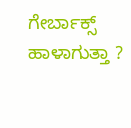ಗೇರ್ಬಾಕ್ಸ್ ಹಾಳಾಗುತ್ತಾ ?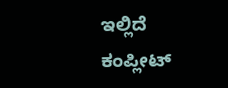ಇಲ್ಲಿದೆ ಕಂಪ್ಲೀಟ್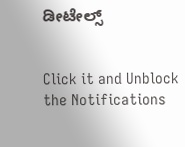ಡೀಟೇಲ್ಸ್


Click it and Unblock the Notifications